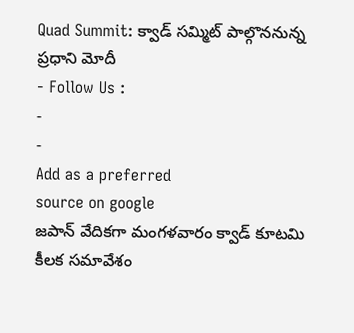Quad Summit: క్వాడ్ సమ్మిట్ పాల్గొననున్న ప్రధాని మోదీ
- Follow Us :
-
-
Add as a preferred
source on google
జపాన్ వేదికగా మంగళవారం క్వాడ్ కూటమి కీలక సమావేశం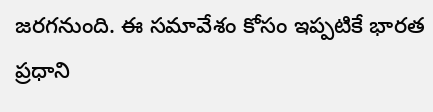జరగనుంది. ఈ సమావేశం కోసం ఇప్పటికే భారత ప్రధాని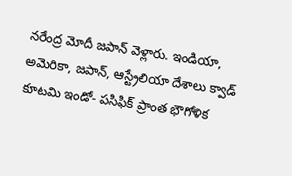నరేంద్ర మోదీ జపాన్ వెళ్లారు. ఇండియా, అమెరికా, జపాన్, ఆస్ట్రేలియా దేశాలు క్వాడ్ కూటమి ఇండో- పసిఫిక్ ప్రాంత భౌగోళిక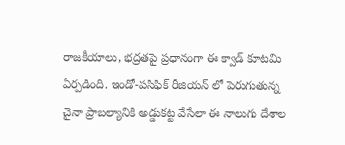రాజకీయాలు, భద్రతపై ప్రధానంగా ఈ క్వాడ్ కూటమి ఏర్పడింది. ఇండో-పసిఫిక్ రీజియన్ లో పెరుగుతున్న చైనా ప్రాబల్యానికి అడ్డుకట్ట వేసేలా ఈ నాలుగు దేశాల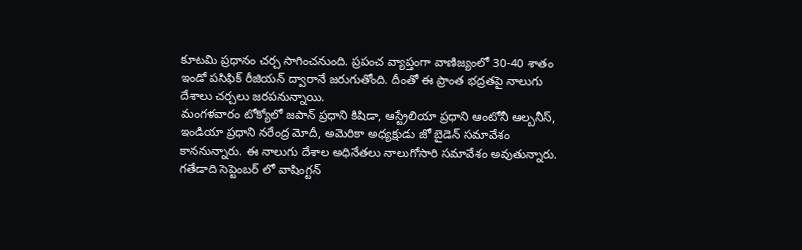కూటమి ప్రధానం చర్చ సాగించనుంది. ప్రపంచ వ్యాప్తంగా వాణిజ్యంలో 30-40 శాతం ఇండో పసిఫిక్ రీజియన్ ద్వారానే జరుగుతోంది. దీంతో ఈ ప్రాంత భద్రతపై నాలుగు దేశాలు చర్చలు జరపనున్నాయి.
మంగళవారం టోక్యోలో జపాన్ ప్రధాని కిషిడా, ఆస్ట్రేలియా ప్రధాని ఆంటోనీ ఆల్బనీస్, ఇండియా ప్రధాని నరేంద్ర మోదీ, అమెరికా అధ్యక్షుడు జో బైడెన్ సమావేశం కాననున్నారు. ఈ నాలుగు దేశాల అధినేతలు నాలుగోసారి సమావేశం అవుతున్నారు. గతేడాది సెప్టెంబర్ లో వాషింగ్టన్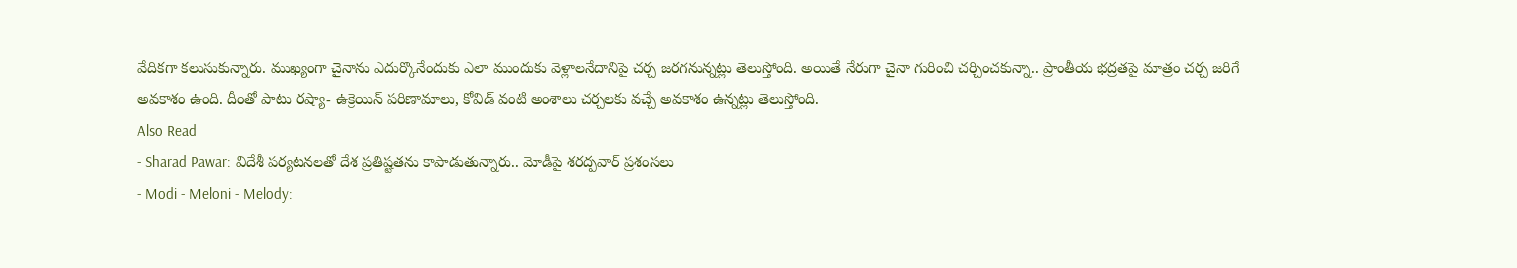వేదికగా కలుసుకున్నారు. ముఖ్యంగా చైనాను ఎదుర్కొనేందుకు ఎలా ముందుకు వెళ్లాలనేదానిపై చర్చ జరగనున్నట్లు తెలుస్తోంది. అయితే నేరుగా చైనా గురించి చర్చించకున్నా.. ప్రాంతీయ భద్రతపై మాత్రం చర్చ జరిగే అవకాశం ఉంది. దీంతో పాటు రష్యా- ఉక్రెయిన్ పరిణామాలు, కోవిడ్ వంటి అంశాలు చర్చలకు వచ్చే అవకాశం ఉన్నట్లు తెలుస్తోంది.
Also Read
- Sharad Pawar: విదేశీ పర్యటనలతో దేశ ప్రతిష్టతను కాపాడుతున్నారు.. మోడీపై శరద్పవార్ ప్రశంసలు
- Modi - Meloni - Melody: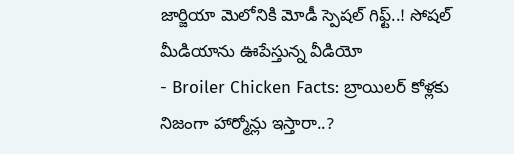జార్జియా మెలోనికి మోడీ స్పెషల్ గిఫ్ట్..! సోషల్ మీడియాను ఊపేస్తున్న వీడియో
- Broiler Chicken Facts: బ్రాయిలర్ కోళ్లకు నిజంగా హార్మోన్లు ఇస్తారా..?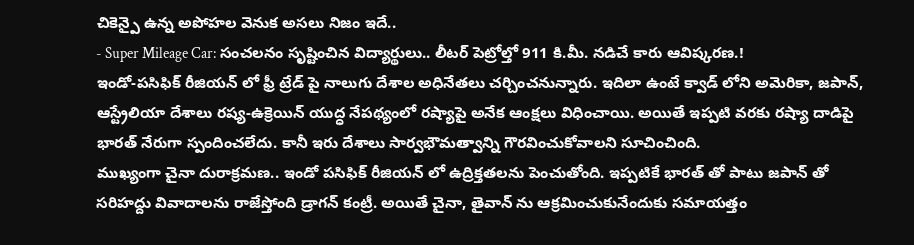చికెన్పై ఉన్న అపోహల వెనుక అసలు నిజం ఇదే..
- Super Mileage Car: సంచలనం సృష్టించిన విద్యార్థులు.. లీటర్ పెట్రోల్తో 911 కి.మీ. నడిచే కారు ఆవిష్కరణ.!
ఇండో-పసిఫిక్ రీజియన్ లో ఫ్రీ ట్రేడ్ పై నాలుగు దేశాల అధినేతలు చర్చించనున్నారు. ఇదిలా ఉంటే క్వాడ్ లోని అమెరికా, జపాన్, ఆస్ట్రేలియా దేశాలు రష్య-ఉక్రెయిన్ యుద్ధ నేపథ్యంలో రష్యాపై అనేక ఆంక్షలు విధించాయి. అయితే ఇప్పటి వరకు రష్యా దాడిపై భారత్ నేరుగా స్పందించలేదు. కానీ ఇరు దేశాలు సార్వభౌమత్వాన్ని గౌరవించుకోవాలని సూచించింది.
ముఖ్యంగా చైనా దురాక్రమణ.. ఇండో పసిఫిక్ రీజియన్ లో ఉద్రిక్తతలను పెంచుతోంది. ఇప్పటికే భారత్ తో పాటు జపాన్ తో సరిహద్దు వివాదాలను రాజేస్తోంది డ్రాగన్ కంట్రీ. అయితే చైనా, తైవాన్ ను ఆక్రమించుకునేందుకు సమాయత్తం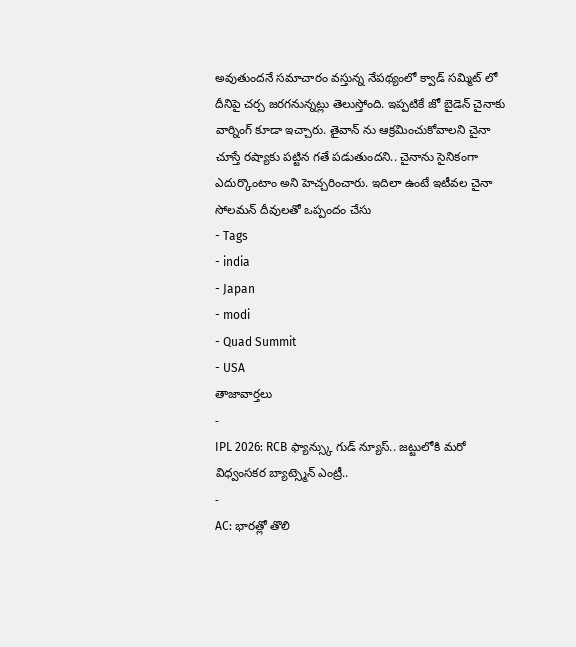అవుతుందనే సమాచారం వస్తున్న నేపథ్యంలో క్వాడ్ సమ్మిట్ లో దీనిపై చర్చ జరగనున్నట్లు తెలుస్తోంది. ఇప్పటికే జో బైడెన్ చైనాకు వార్నింగ్ కూడా ఇచ్చారు. తైవాన్ ను ఆక్రమించుకోవాలని చైనా చూస్తే రష్యాకు పట్టిన గతే పడుతుందని.. చైనాను సైనికంగా ఎదుర్కొంటాం అని హెచ్చరించారు. ఇదిలా ఉంటే ఇటీవల చైనా సోలమన్ దీవులతో ఒప్పందం చేసు
- Tags
- india
- Japan
- modi
- Quad Summit
- USA
తాజావార్తలు
-
IPL 2026: RCB ఫ్యాన్స్కు గుడ్ న్యూస్.. జట్టులోకి మరో విధ్వంసకర బ్యాట్స్మెన్ ఎంట్రీ..
-
AC: భారత్లో తొలి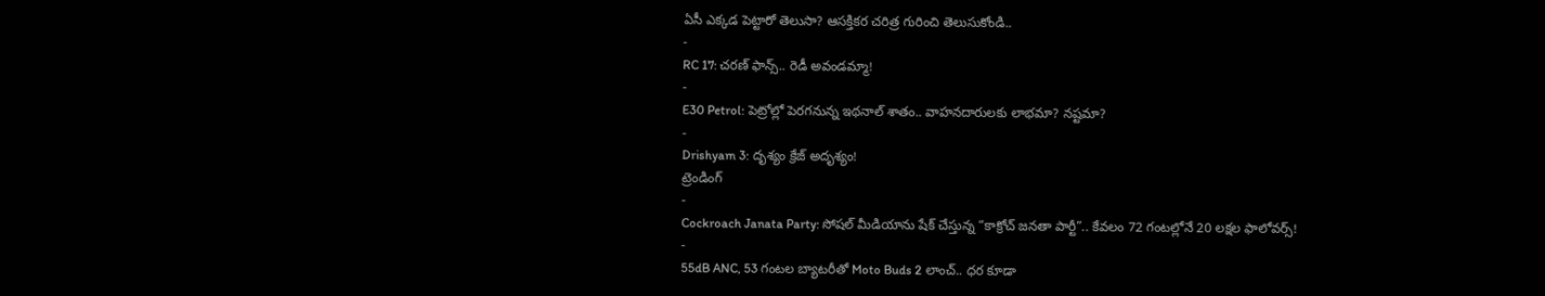ఏసీ ఎక్కడ పెట్టారో తెలుసా? ఆసక్తికర చరిత్ర గురించి తెలుసుకోండి..
-
RC 17: చరణ్ ఫాన్స్.. రెడీ అవండమ్మా!
-
E30 Petrol: పెట్రోల్లో పెరగనున్న ఇథనాల్ శాతం.. వాహనదారులకు లాభమా? నష్టమా?
-
Drishyam 3: దృశ్యం క్రేజ్ అదృశ్యం!
ట్రెండింగ్
-
Cockroach Janata Party: సోషల్ మీడియాను షేక్ చేస్తున్న “కాక్రోచ్ జనతా పార్టీ”.. కేవలం 72 గంటల్లోనే 20 లక్షల ఫాలోవర్స్!
-
55dB ANC, 53 గంటల బ్యాటరీతో Moto Buds 2 లాంచ్.. ధర కూడా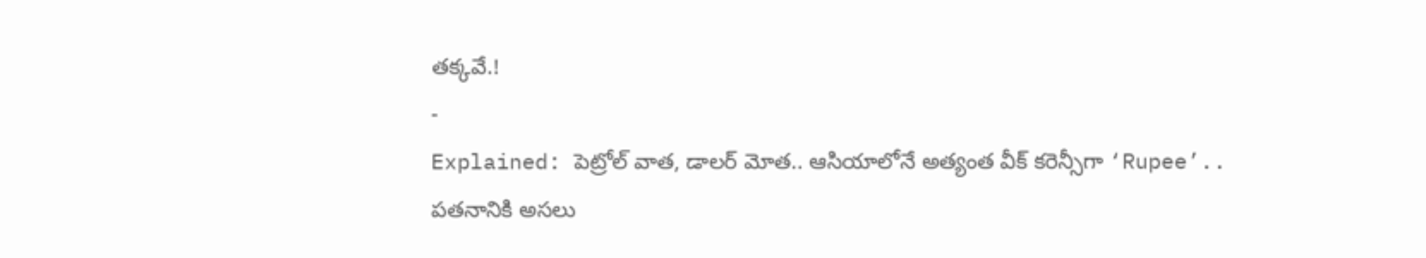తక్కవే.!
-
Explained: పెట్రోల్ వాత, డాలర్ మోత.. ఆసియాలోనే అత్యంత వీక్ కరెన్సీగా ‘Rupee’.. పతనానికి అసలు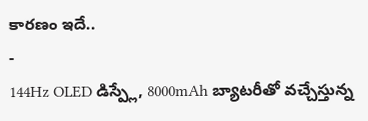కారణం ఇదే..
-
144Hz OLED డిస్ప్లే, 8000mAh బ్యాటరీతో వచ్చేస్తున్న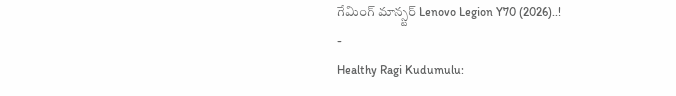గేమింగ్ మాన్స్టర్ Lenovo Legion Y70 (2026)..!
-
Healthy Ragi Kudumulu: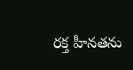రక్త హీనతను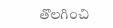తొలగించి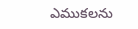ఎముకలను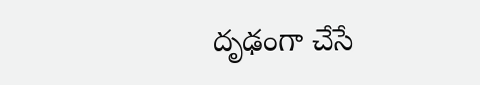దృఢంగా చేసే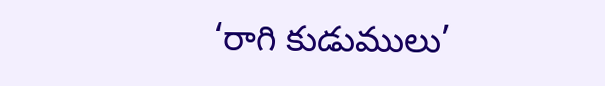‘రాగి కుడుములు’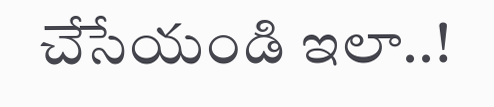చేసేయండి ఇలా..!